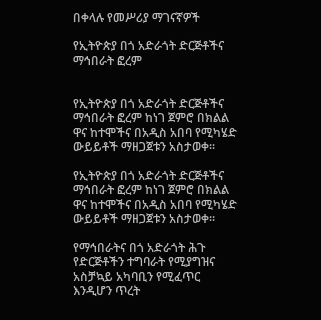በቀላሉ የመሥሪያ ማገናኛዎች

የኢትዮጵያ በጎ አድራጎት ድርጅቶችና ማኅበራት ፎረም


የኢትዮጵያ በጎ አድራጎት ድርጅቶችና ማኅበራት ፎረም ከነገ ጀምሮ በክልል ዋና ከተሞችና በአዲስ አበባ የሚካሄድ ውይይቶች ማዘጋጀቱን አስታወቀ፡፡

የኢትዮጵያ በጎ አድራጎት ድርጅቶችና ማኅበራት ፎረም ከነገ ጀምሮ በክልል ዋና ከተሞችና በአዲስ አበባ የሚካሄድ ውይይቶች ማዘጋጀቱን አስታወቀ፡፡

የማኅበራትና በጎ አድራጎት ሕጉ የድርጅቶችን ተግባራት የሚያግዝና አስቻኳይ አካባቢን የሚፈጥር እንዲሆን ጥረት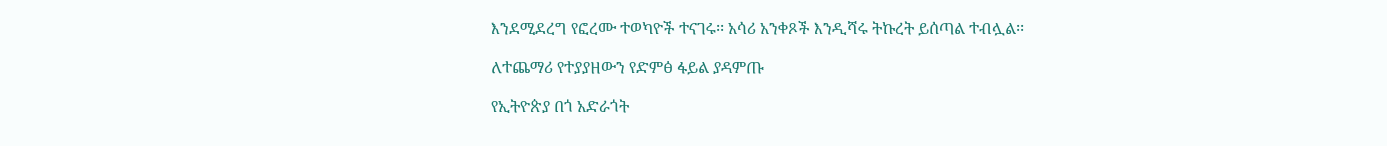እንደሚደረግ የፎረሙ ተወካዮች ተናገሩ፡፡ አሳሪ አንቀጾች እንዲሻሩ ትኩረት ይሰጣል ተብሏል፡፡

ለተጨማሪ የተያያዘውን የድምፅ ፋይል ያዳምጡ

የኢትዮጵያ በጎ አድራጎት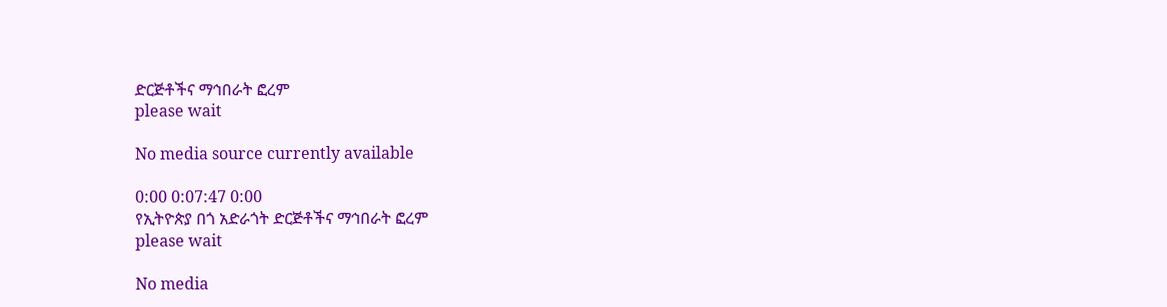ድርጅቶችና ማኅበራት ፎረም
please wait

No media source currently available

0:00 0:07:47 0:00
የኢትዮጵያ በጎ አድራጎት ድርጅቶችና ማኅበራት ፎረም
please wait

No media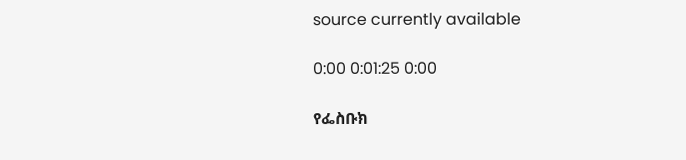source currently available

0:00 0:01:25 0:00

የፌስቡክ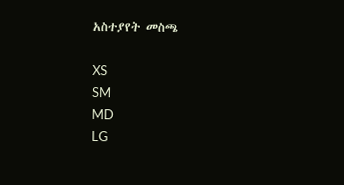አስተያየት መስጫ

XS
SM
MD
LG